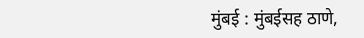मुंबई : मुंबईसह ठाणे,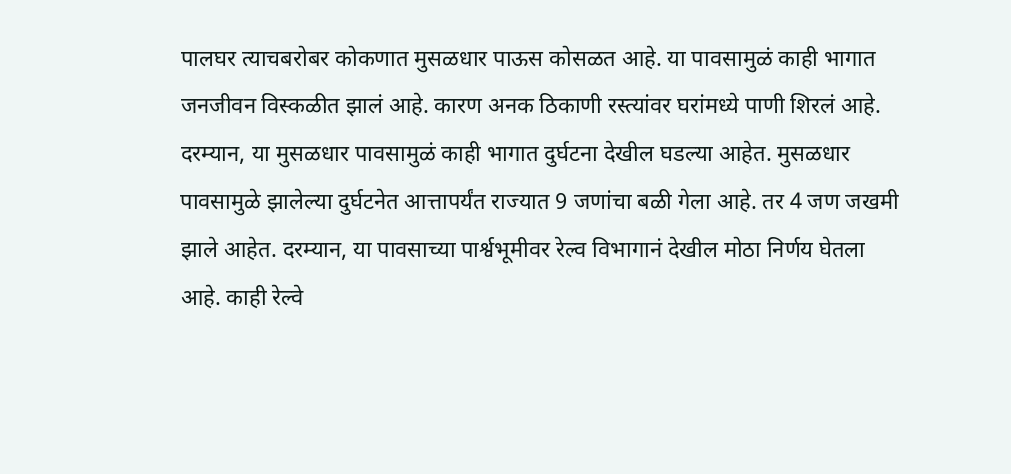पालघर त्याचबरोबर कोकणात मुसळधार पाऊस कोसळत आहे. या पावसामुळं काही भागात जनजीवन विस्कळीत झालं आहे. कारण अनक ठिकाणी रस्त्यांवर घरांमध्ये पाणी शिरलं आहे. दरम्यान, या मुसळधार पावसामुळं काही भागात दुर्घटना देखील घडल्या आहेत. मुसळधार पावसामुळे झालेल्या दुर्घटनेत आत्तापर्यंत राज्यात 9 जणांचा बळी गेला आहे. तर 4 जण जखमी झाले आहेत. दरम्यान, या पावसाच्या पार्श्वभूमीवर रेल्व विभागानं देखील मोठा निर्णय घेतला आहे. काही रेल्वे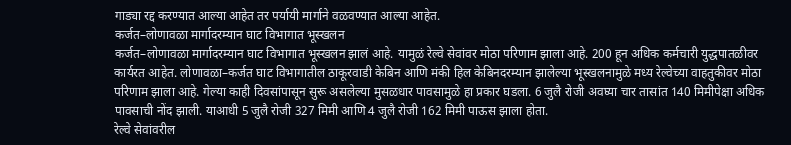गाड्या रद्द करण्यात आल्या आहेत तर पर्यायी मार्गाने वळवण्यात आल्या आहेत.
कर्जत–लोणावळा मार्गादरम्यान घाट विभागात भूस्खलन
कर्जत–लोणावळा मार्गादरम्यान घाट विभागात भूस्खलन झालं आहे. यामुळं रेल्वे सेवांवर मोठा परिणाम झाला आहे. 200 हून अधिक कर्मचारी युद्धपातळीवर कार्यरत आहेत. लोणावळा–कर्जत घाट विभागातील ठाकूरवाडी केबिन आणि मंकी हिल केबिनदरम्यान झालेल्या भूस्खलनामुळे मध्य रेल्वेच्या वाहतुकीवर मोठा परिणाम झाला आहे. गेल्या काही दिवसांपासून सुरू असलेल्या मुसळधार पावसामुळे हा प्रकार घडला. 6 जुलै रोजी अवघ्या चार तासांत 140 मिमीपेक्षा अधिक पावसाची नोंद झाली. याआधी 5 जुलै रोजी 327 मिमी आणि 4 जुलै रोजी 162 मिमी पाऊस झाला होता.
रेल्वे सेवांवरील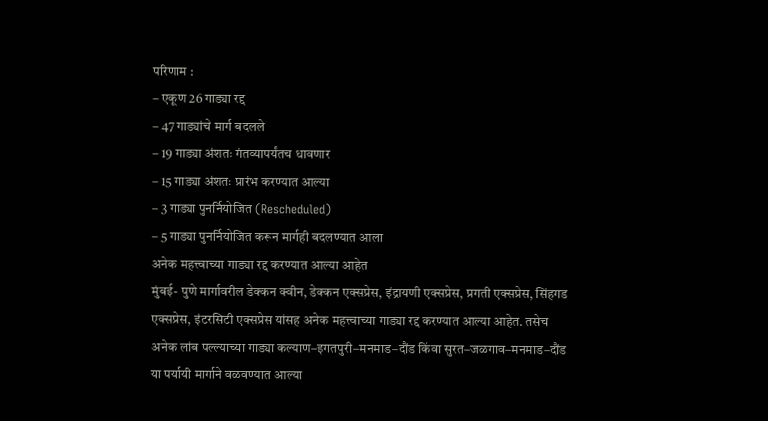परिणाम :
– एकूण 26 गाड्या रद्द
– 47 गाड्यांचे मार्ग बदलले
– 19 गाड्या अंशतः गंतव्यापर्यंतच धावणार
– 15 गाड्या अंशतः प्रारंभ करण्यात आल्या
– 3 गाड्या पुनर्नियोजित (Rescheduled)
– 5 गाड्या पुनर्नियोजित करून मार्गही बदलण्यात आला
अनेक महत्त्वाच्या गाड्या रद्द करण्यात आल्या आहेत
मुंबई- पुणे मार्गावरील डेक्कन क्वीन, डेक्कन एक्सप्रेस, इंद्रायणी एक्सप्रेस, प्रगती एक्सप्रेस, सिंहगड एक्सप्रेस, इंटरसिटी एक्सप्रेस यांसह अनेक महत्त्वाच्या गाड्या रद्द करण्यात आल्या आहेत. तसेच अनेक लांब पल्ल्याच्या गाड्या कल्याण–इगतपुरी–मनमाड–दौंड किंवा सुरत–जळगाव–मनमाड–दौंड या पर्यायी मार्गाने वळवण्यात आल्या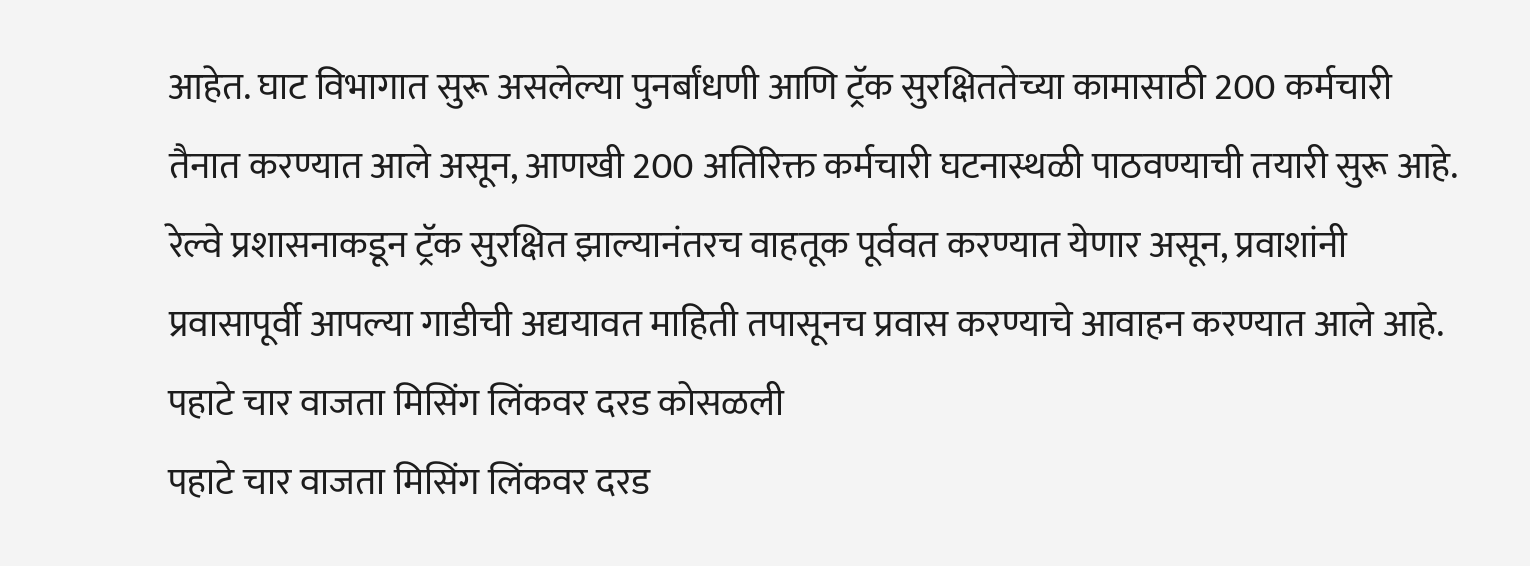आहेत. घाट विभागात सुरू असलेल्या पुनर्बांधणी आणि ट्रॅक सुरक्षिततेच्या कामासाठी 200 कर्मचारी तैनात करण्यात आले असून, आणखी 200 अतिरिक्त कर्मचारी घटनास्थळी पाठवण्याची तयारी सुरू आहे. रेल्वे प्रशासनाकडून ट्रॅक सुरक्षित झाल्यानंतरच वाहतूक पूर्ववत करण्यात येणार असून, प्रवाशांनी प्रवासापूर्वी आपल्या गाडीची अद्ययावत माहिती तपासूनच प्रवास करण्याचे आवाहन करण्यात आले आहे.
पहाटे चार वाजता मिसिंग लिंकवर दरड कोसळली
पहाटे चार वाजता मिसिंग लिंकवर दरड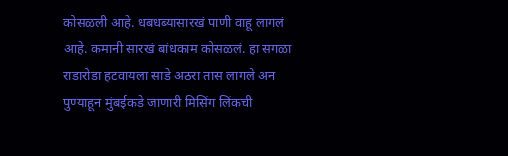कोसळली आहे. धबधब्यासारखं पाणी वाहू लागलं आहे. कमानी सारखं बांधकाम कोसळलं. हा सगळा राडारोडा हटवायला साडे अठरा तास लागले अन पुण्याहून मुंबईकडे जाणारी मिसिंग लिंकची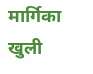मार्गिका खुली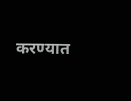करण्यात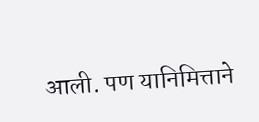आली. पण यानिमित्ताने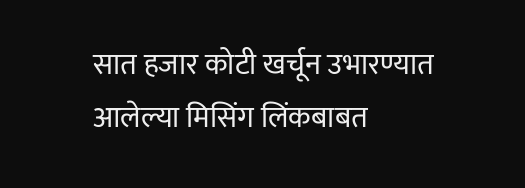सात हजार कोटी खर्चून उभारण्यात आलेल्या मिसिंग लिंकबाबत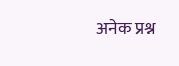अनेक प्रश्न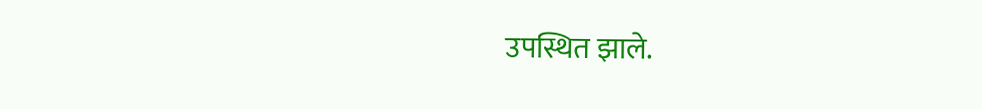उपस्थित झाले.